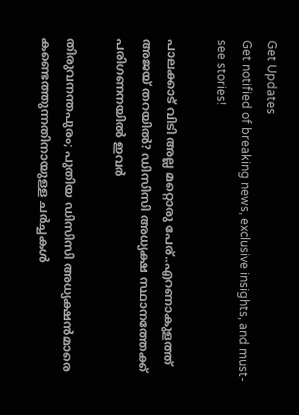Get Updates
Get notified of breaking news, exclusive insights, and must-see stories!

പാലക്കാട് വിടി അല്ല മറ്റൊരു പേര്..എറണാകുളത്ത് അജയ് തറയിൽ? ഡിസിസി അധ്യക്ഷ സ്ഥാനത്തേക്ക് പരിഗണനയിൽ ഇവർ

തിരുവനന്തപുരം; പുതിയ ഡിസിസി അധ്യക്ഷൻമാരെ കണ്ടെത്തുന്നതിനായുള്ള ചർച്ചകൾ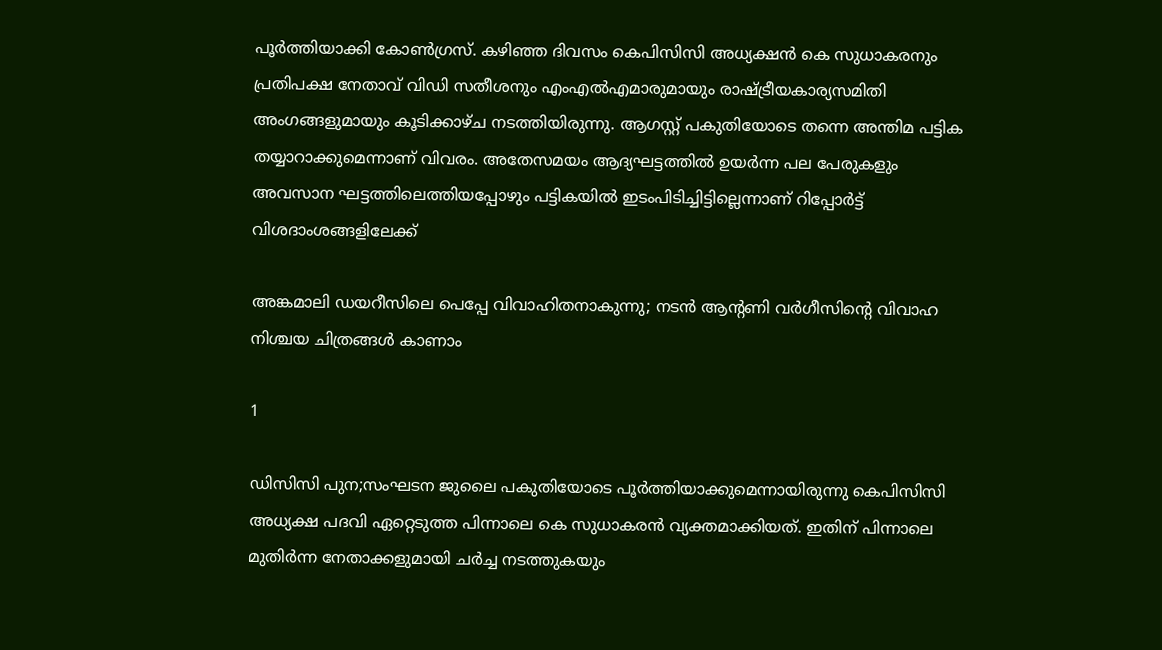പൂർത്തിയാക്കി കോൺഗ്രസ്. കഴിഞ്ഞ ദിവസം കെപിസിസി അധ്യക്ഷൻ കെ സുധാകരനും പ്രതിപക്ഷ നേതാവ് വിഡി സതീശനും എംഎൽഎമാരുമായും രാഷ്ട്രീയകാര്യസമിതി അംഗങ്ങളുമായും കൂടിക്കാഴ്ച നടത്തിയിരുന്നു. ആഗസ്റ്റ് പകുതിയോടെ തന്നെ അന്തിമ പട്ടിക തയ്യാറാക്കുമെന്നാണ് വിവരം. അതേസമയം ആദ്യഘട്ടത്തിൽ ഉയർന്ന പല പേരുകളും അവസാന ഘട്ടത്തിലെത്തിയപ്പോഴും പട്ടികയിൽ ഇടംപിടിച്ചിട്ടില്ലെന്നാണ് റിപ്പോർട്ട് വിശദാംശങ്ങളിലേക്ക്

അങ്കമാലി ഡയറീസിലെ പെപ്പേ വിവാഹിതനാകുന്നു; നടന്‍ ആന്റണി വര്‍ഗീസിന്റെ വിവാഹ നിശ്ചയ ചിത്രങ്ങള്‍ കാണാം

1

ഡിസിസി പുന;സംഘടന ജുലൈ പകുതിയോടെ പൂർത്തിയാക്കുമെന്നായിരുന്നു കെപിസിസി അധ്യക്ഷ പദവി ഏറ്റെടുത്ത പിന്നാലെ കെ സുധാകരൻ വ്യക്തമാക്കിയത്. ഇതിന് പിന്നാലെ മുതിർന്ന നേതാക്കളുമായി ചർച്ച നടത്തുകയും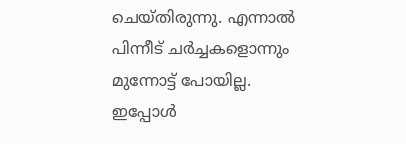ചെയ്തിരുന്നു. എന്നാൽ പിന്നീട് ചർച്ചകളൊന്നും മുന്നോട്ട് പോയില്ല. ഇപ്പോൾ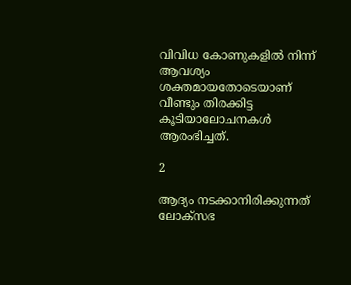വിവിധ കോണുകളിൽ നിന്ന് ആവശ്യം ശക്തമായതോടെയാണ് വീണ്ടും തിരക്കിട്ട കൂടിയാലോചനകൾ ആരംഭിച്ചത്.

2

ആദ്യം നടക്കാനിരിക്കുന്നത് ലോക്സഭ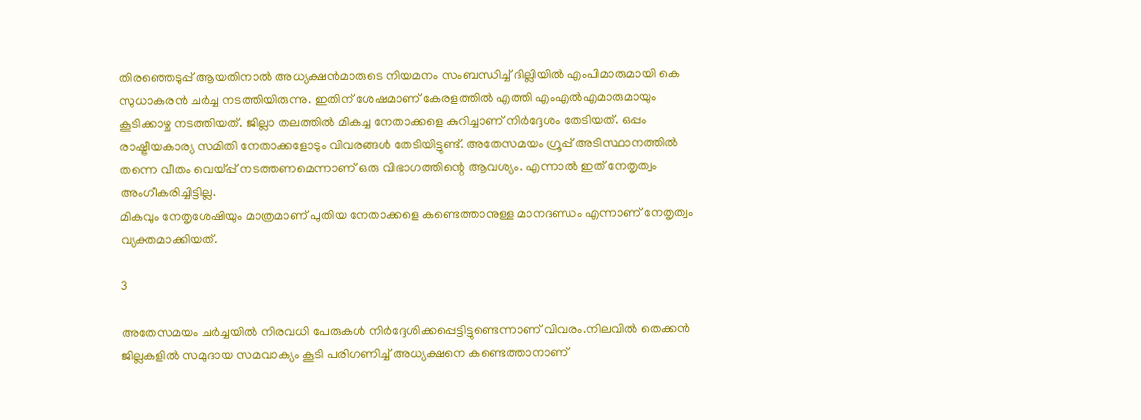തിരഞ്ഞെടുപ്പ് ആയതിനാൽ അധ്യക്ഷൻമാരുടെ നിയമനം സംബന്ധിച്ച് ദില്ലിയിൽ എംപിമാരുമായി കെ സുധാകരൻ ചർച്ച നടത്തിയിരുന്നു. ഇതിന് ശേഷമാണ് കേരളത്തിൽ എത്തി എംഎൽഎമാരുമായും കൂടിക്കാഴ്ച നടത്തിയത്. ജില്ലാ തലത്തിൽ മികച്ച നേതാക്കളെ കുറിച്ചാണ് നിർദ്ദേശം തേടിയത്. ഒപ്പം രാഷ്ട്രീയകാര്യ സമിതി നേതാക്കളോടും വിവരങ്ങൾ തേടിയിട്ടുണ്ട്. അതേസമയം ഗ്രൂപ്പ് അടിസ്ഥാനത്തിൽ തന്നെ വീതം വെയ്പ്പ് നടത്തണമെന്നാണ് ഒരു വിഭാഗത്തിന്റെ ആവശ്യം. എന്നാൽ ഇത് നേതൃത്വം അംഗീകരിച്ചിട്ടില്ല.
മികവും നേതൃശേഷിയും മാത്രമാണ് പുതിയ നേതാക്കളെ കണ്ടെത്താനുള്ള മാനദണ്ഡം എന്നാണ് നേതൃത്വം വ്യക്തമാക്കിയത്.

3

അതേസമയം ചർച്ചയിൽ നിരവധി പേരുകൾ നിർദ്ദേശിക്കപ്പെട്ടിട്ടുണ്ടെന്നാണ് വിവരം.നിലവിൽ തെക്കൻ ജില്ലകളിൽ സമുദായ സമവാക്യം കൂടി പരിഗണിച്ച് അധ്യക്ഷനെ കണ്ടെത്താനാണ്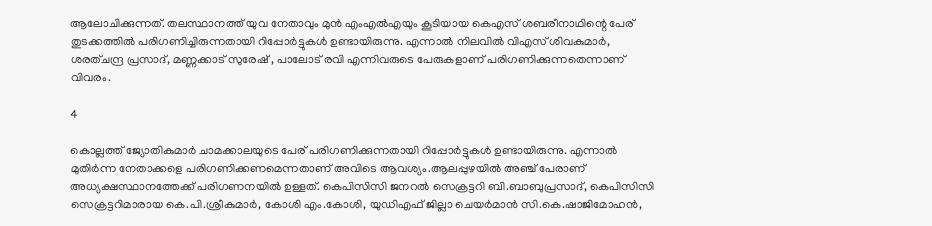ആലോചിക്കുന്നത്. തലസ്ഥാനത്ത് യുവ നേതാവും മുൻ എംഎൽഎയും കൂടിയായ കെഎസ് ശബരീനാഥിന്റെ പേര് തുടക്കത്തിൽ പരിഗണിച്ചിരുന്നതായി റിപ്പോർട്ടുകൾ ഉണ്ടായിരുന്നു. എന്നാൽ നിലവിൽ വിഎസ് ശിവകുമാർ, ശരത്ചന്ദ്ര പ്രസാദ്, മണ്ണക്കാട് സുരേഷ് , പാലോട് രവി എന്നിവരുടെ പേരുകളാണ് പരിഗണിക്കുന്നതെന്നാണ് വിവരം.

4

കൊല്ലത്ത് ജ്യോതികുമാർ ചാമക്കാലയുടെ പേര് പരിഗണിക്കുന്നതായി റിപ്പോർട്ടുകൾ ഉണ്ടായിരുന്നു. എന്നാൽ മുതിർന്ന നേതാക്കളെ പരിഗണിക്കണമെന്നതാണ് അവിടെ ആവശ്യം.ആലപ്പുഴയിൽ അഞ്ച് പേരാണ് അധ്യക്ഷസ്ഥാനത്തേക്ക് പരിഗണനയിൽ ഉള്ളത്. കെപിസിസി ജനറൽ സെക്രട്ടറി ബി.ബാബുപ്രസാദ്, കെപിസ‍ിസി സെക്രട്ടറിമാരായ കെ.പി.ശ്രീകുമാർ, കോശി എം.കോശി, യുഡിഎഫ് ജില്ലാ ചെയർമാൻ സി.കെ.ഷാജിമോഹൻ,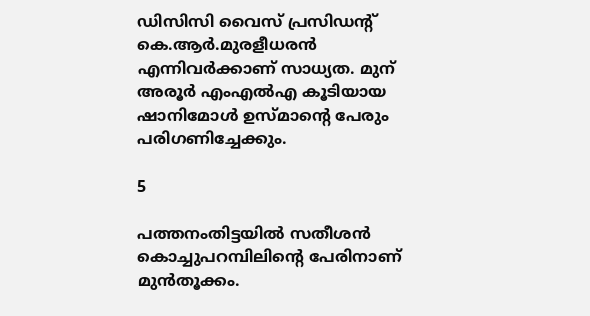ഡിസിസി വൈസ് പ്രസിഡന്റ് കെ.ആർ.മുരളീധരൻ എന്നിവർക്കാണ് സാധ്യത. മുന് അരൂർ എംഎൽഎ കൂടിയായ ഷാനിമോൾ ഉസ്മാന്റെ പേരും പരിഗണിച്ചേക്കും.

5

പത്തനംതിട്ടയിൽ സതീശൻ കൊച്ചുപറമ്പിലിന്റെ പേരിനാണ് മുൻതൂക്കം.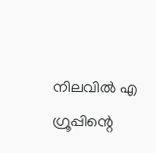നിലവിൽ എ ഗ്രൂപ്പിന്റെ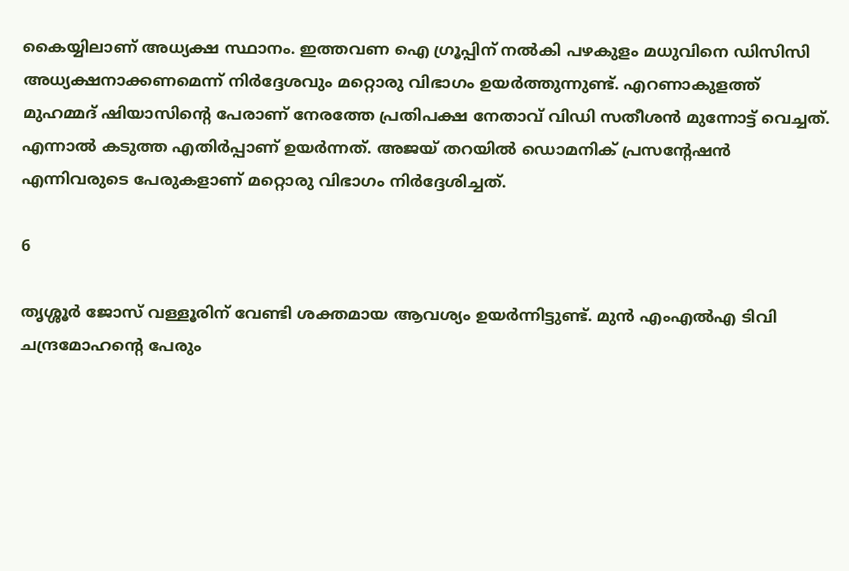കൈയ്യിലാണ് അധ്യക്ഷ സ്ഥാനം. ഇത്തവണ ഐ ഗ്രൂപ്പിന് നൽകി പഴകുളം മധുവിനെ ഡിസിസി അധ്യക്ഷനാക്കണമെന്ന് നിർദ്ദേശവും മറ്റൊരു വിഭാഗം ഉയർത്തുന്നുണ്ട്. എറണാകുളത്ത് മുഹമ്മദ് ഷിയാസിന്റെ പേരാണ് നേരത്തേ പ്രതിപക്ഷ നേതാവ് വിഡി സതീശൻ മുന്നോട്ട് വെച്ചത്. എന്നാൽ കടുത്ത എതിർപ്പാണ് ഉയർന്നത്. അജയ് തറയിൽ ഡൊമനിക് പ്രസന്റേഷൻ എന്നിവരുടെ പേരുകളാണ് മറ്റൊരു വിഭാഗം നിർദ്ദേശിച്ചത്.

6

തൃശ്ശൂർ ജോസ് വള്ളൂരിന് വേണ്ടി ശക്തമായ ആവശ്യം ഉയർന്നിട്ടുണ്ട്. മുൻ എംഎൽഎ ടിവി ചന്ദ്രമോഹന്റെ പേരും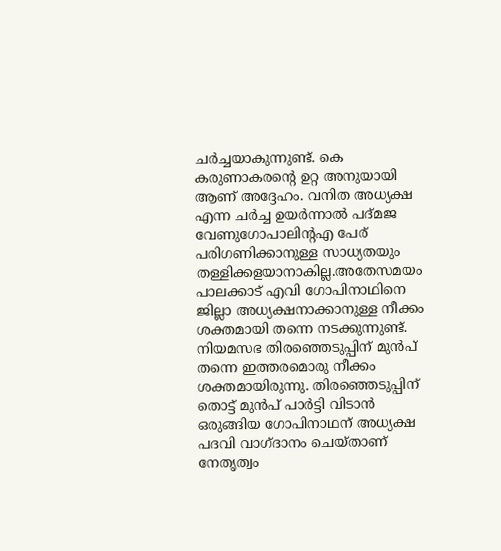ചർച്ചയാകുന്നുണ്ട്. കെ കരുണാകരന്റെ ഉറ്റ അനുയായി ആണ് അദ്ദേഹം. വനിത അധ്യക്ഷ എന്ന ചർച്ച ഉയർന്നാൽ പദ്മജ വേണുഗോപാലിന്റഎ പേര് പരിഗണിക്കാനുള്ള സാധ്യതയും തള്ളിക്കളയാനാകില്ല.അതേസമയം പാലക്കാട് എവി ഗോപിനാഥിനെ ജില്ലാ അധ്യക്ഷനാക്കാനുള്ള നീക്കം ശക്തമായി തന്നെ നടക്കുന്നുണ്ട്. നിയമസഭ തിരഞ്ഞെടുപ്പിന് മുൻപ് തന്നെ ഇത്തരമൊരു നീക്കം ശക്തമായിരുന്നു. തിരഞ്ഞെടുപ്പിന് തൊട്ട് മുൻപ് പാർട്ടി വിടാൻ ഒരുങ്ങിയ ഗോപിനാഥന് അധ്യക്ഷ പദവി വാഗ്ദാനം ചെയ്താണ് നേതൃത്വം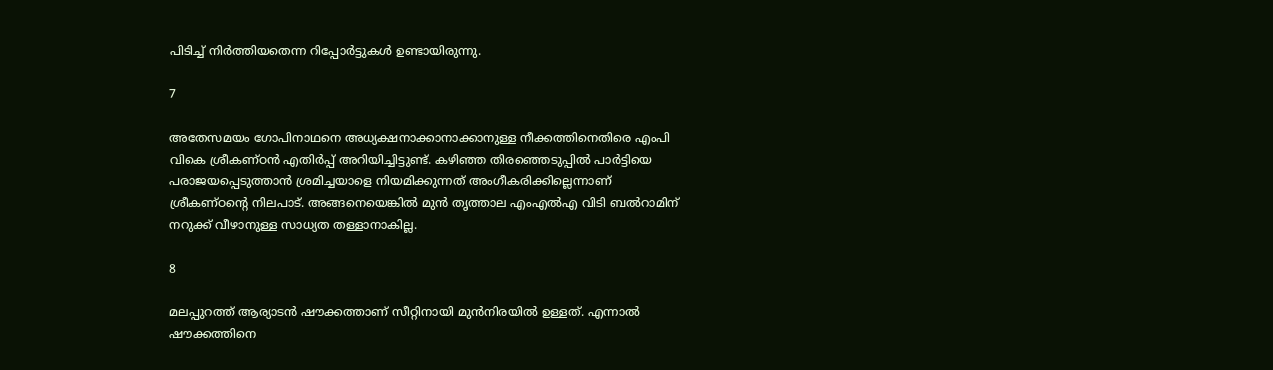പിടിച്ച് നിർത്തിയതെന്ന റിപ്പോർട്ടുകൾ ഉണ്ടായിരുന്നു.

7

അതേസമയം ഗോപിനാഥനെ അധ്യക്ഷനാക്കാനാക്കാനുള്ള നീക്കത്തിനെതിരെ എംപി വികെ ശ്രീകണ്ഠൻ എതിർപ്പ് അറിയിച്ചിട്ടുണ്ട്. കഴിഞ്ഞ തിരഞ്ഞെടുപ്പിൽ പാർട്ടിയെ പരാജയപ്പെടുത്താൻ ശ്രമിച്ചയാളെ നിയമിക്കുന്നത് അംഗീകരിക്കില്ലെന്നാണ് ശ്രീകണ്ഠന്റെ നിലപാട്. അങ്ങനെയെങ്കിൽ മുൻ തൃത്താല എംഎൽഎ വിടി ബൽറാമിന് നറുക്ക് വീഴാനുള്ള സാധ്യത തള്ളാനാകില്ല.

8

മലപ്പുറത്ത് ആര്യാടൻ ഷൗക്കത്താണ് സീറ്റിനായി മുൻനിരയിൽ ഉള്ളത്. എന്നാൽ ഷൗക്കത്തിനെ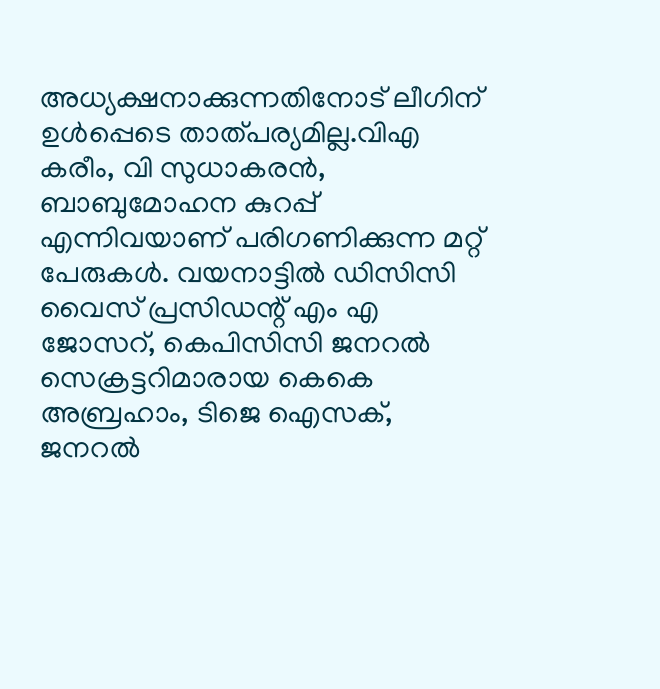അധ്യക്ഷനാക്കുന്നതിനോട് ലീഗിന് ഉൾപ്പെടെ താത്പര്യമില്ല.വിഎ കരീം, വി സുധാകരൻ, ബാബുമോഹന കുറപ്പ് എന്നിവയാണ് പരിഗണിക്കുന്ന മറ്റ് പേരുകൾ. വയനാട്ടിൽ ഡിസിസി വൈസ് പ്രസിഡന്റ് എം എ ജോസറ്, കെപിസിസി ജനറൽ സെക്രട്ടറിമാരായ കെകെ അബ്രഹാം, ടിജെ ഐസക്, ജനറൽ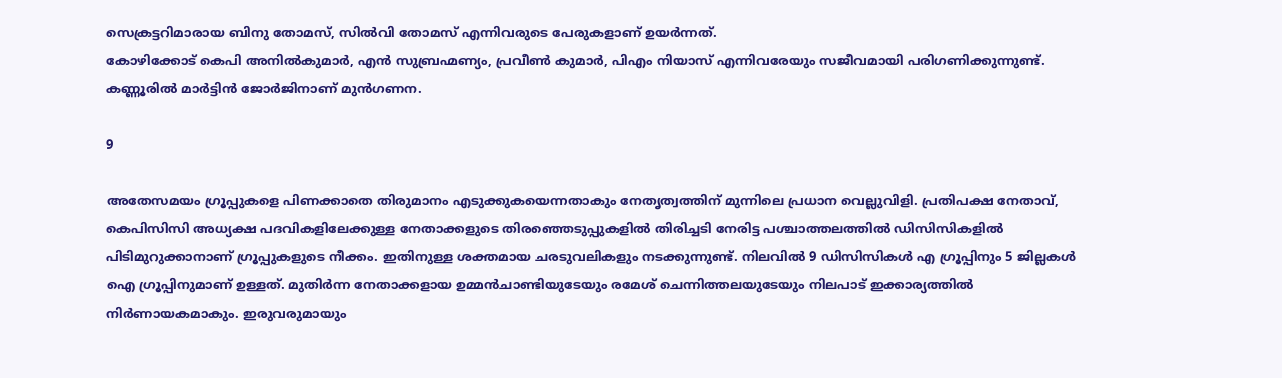സെക്രട്ടറിമാരായ ബിനു തോമസ്, സിൽവി തോമസ് എന്നിവരുടെ പേരുകളാണ് ഉയർന്നത്.
കോഴിക്കോട് കെപി അനിൽകുമാർ, എൻ സുബ്രഹ്മണ്യം, പ്രവീൺ കുമാർ, പിഎം നിയാസ് എന്നിവരേയും സജീവമായി പരിഗണിക്കുന്നുണ്ട്. കണ്ണൂരിൽ മാർട്ടിൻ ജോർജിനാണ് മുൻഗണന.

9

അതേസമയം ഗ്രൂപ്പുകളെ പിണക്കാതെ തിരുമാനം എടുക്കുകയെന്നതാകും നേതൃത്വത്തിന് മുന്നിലെ പ്രധാന വെല്ലുവിളി. പ്രതിപക്ഷ നേതാവ്, കെപിസിസി അധ്യക്ഷ പദവികളിലേക്കുള്ള നേതാക്കളുടെ തിരഞ്ഞെടുപ്പുകളിൽ തിരിച്ചടി നേരിട്ട പശ്ചാത്തലത്തിൽ ഡിസിസികളിൽ പിടിമുറുക്കാനാണ് ഗ്രൂപ്പുകളുടെ നീക്കം. ഇതിനുള്ള ശക്തമായ ചരടുവലികളും നടക്കുന്നുണ്ട്. നിലവിൽ 9 ഡിസിസികൾ എ ഗ്രൂപ്പിനും 5 ജില്ലകൾ ഐ ഗ്രൂപ്പിനുമാണ് ഉള്ളത്. മുതിർന്ന നേതാക്കളായ ഉമ്മൻചാണ്ടിയുടേയും രമേശ് ചെന്നിത്തലയുടേയും നിലപാട് ഇക്കാര്യത്തിൽ നിർണായകമാകും. ഇരുവരുമായും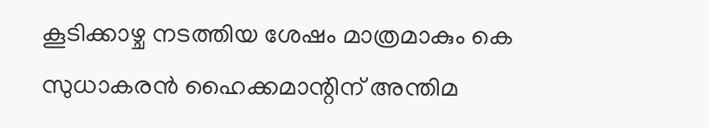കൂടിക്കാഴ്ച നടത്തിയ ശേഷം മാത്രമാകും കെ സുധാകരൻ ഹൈക്കമാന്റിന് അന്തിമ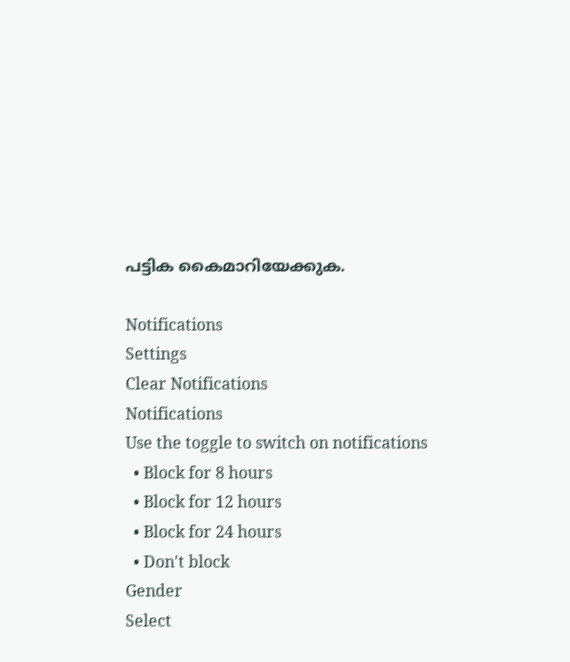പട്ടിക കൈമാറിയേക്കുക.

Notifications
Settings
Clear Notifications
Notifications
Use the toggle to switch on notifications
  • Block for 8 hours
  • Block for 12 hours
  • Block for 24 hours
  • Don't block
Gender
Select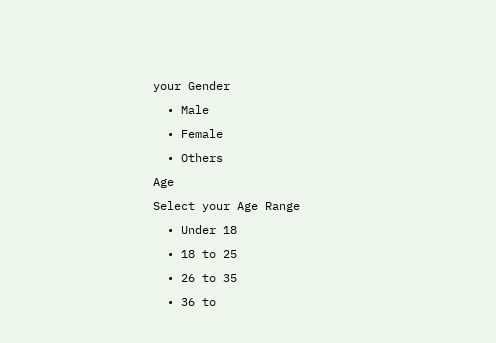your Gender
  • Male
  • Female
  • Others
Age
Select your Age Range
  • Under 18
  • 18 to 25
  • 26 to 35
  • 36 to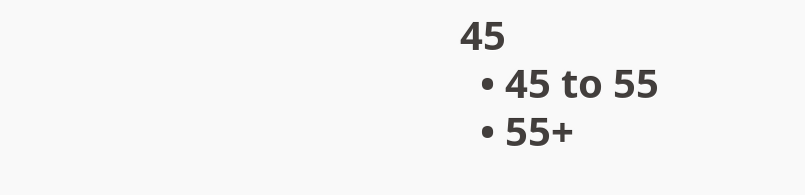45
  • 45 to 55
  • 55+